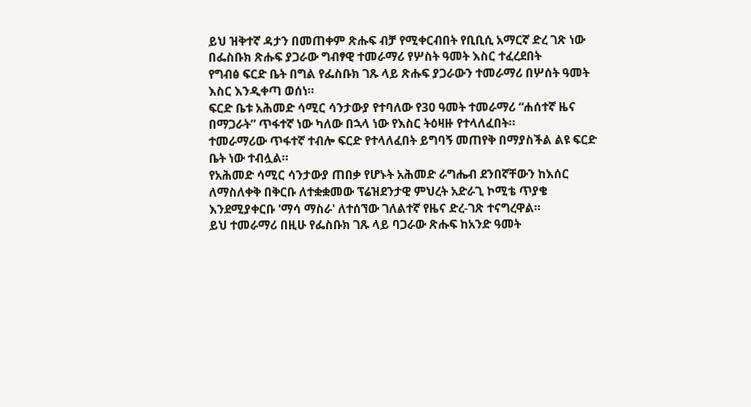ይህ ዝቅተኛ ዳታን በመጠቀም ጽሑፍ ብቻ የሚቀርብበት የቢቢሲ አማርኛ ድረ ገጽ ነው
በፌስቡክ ጽሑፍ ያጋራው ግብፃዊ ተመራማሪ የሦስት ዓመት እስር ተፈረደበት
የግብፅ ፍርድ ቤት በግል የፌስቡክ ገጹ ላይ ጽሑፍ ያጋራውን ተመራማሪ በሦሰት ዓመት እስር እንዲቀጣ ወሰነ።
ፍርድ ቤቱ አሕመድ ሳሚር ሳንታውያ የተባለው የ30 ዓመት ተመራማሪ “ሐሰተኛ ዜና በማጋራት” ጥፋተኛ ነው ካለው በኋላ ነው የእስር ትዕዛዙ የተላለፈበት።
ተመራማሪው ጥፋተኛ ተብሎ ፍርድ የተላለፈበት ይግባኝ መጠየቅ በማያስችል ልዩ ፍርድ ቤት ነው ተብሏል።
የአሕመድ ሳሚር ሳንታውያ ጠበቃ የሆኑት አሕመድ ራግሔብ ደንበኛቸውን ከእሰር ለማስለቀቅ በቅርቡ ለተቋቋመው ፕሬዝደንታዊ ምህረት አድራጊ ኮሚቴ ጥያቄ እንደሚያቀርቡ 'ማሳ ማስራ' ለተሰኘው ገለልተኛ የዜና ድረ-ገጽ ተናግረዋል።
ይህ ተመራማሪ በዚሁ የፌስቡክ ገጹ ላይ ባጋራው ጽሑፍ ከአንድ ዓመት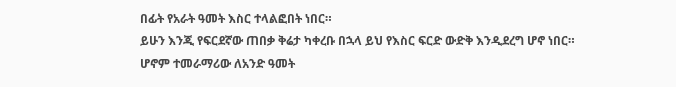በፊት የአራት ዓመት እስር ተላልፎበት ነበር።
ይሁን እንጂ የፍርደኛው ጠበቃ ቅሬታ ካቀረቡ በኋላ ይህ የእስር ፍርድ ውድቅ እንዲደረግ ሆኖ ነበር። ሆኖም ተመራማሪው ለአንድ ዓመት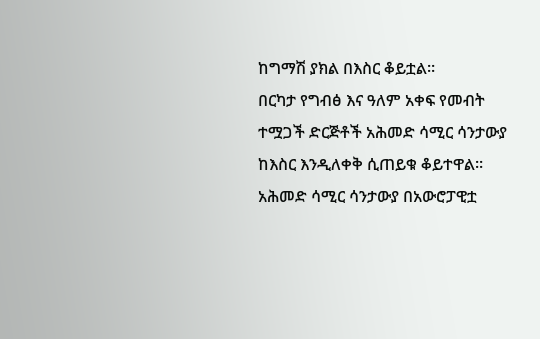ከግማሽ ያክል በእስር ቆይቷል።
በርካታ የግብፅ እና ዓለም አቀፍ የመብት ተሟጋች ድርጅቶች አሕመድ ሳሚር ሳንታውያ ከእስር እንዲለቀቅ ሲጠይቁ ቆይተዋል።
አሕመድ ሳሚር ሳንታውያ በአውሮፓዊቷ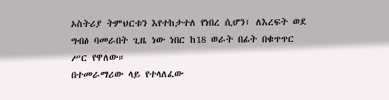ኦስትሪያ ትምህርቱን እየተከታተለ የነበረ ሲሆን፣ ለእረፍት ወደ ግብፅ ባመራበት ጊዜ ነው ነበር ከ18 ወራት በፊት በቁጥጥር ሥር የዋለው።
በተመራማሪው ላይ የተላለፈው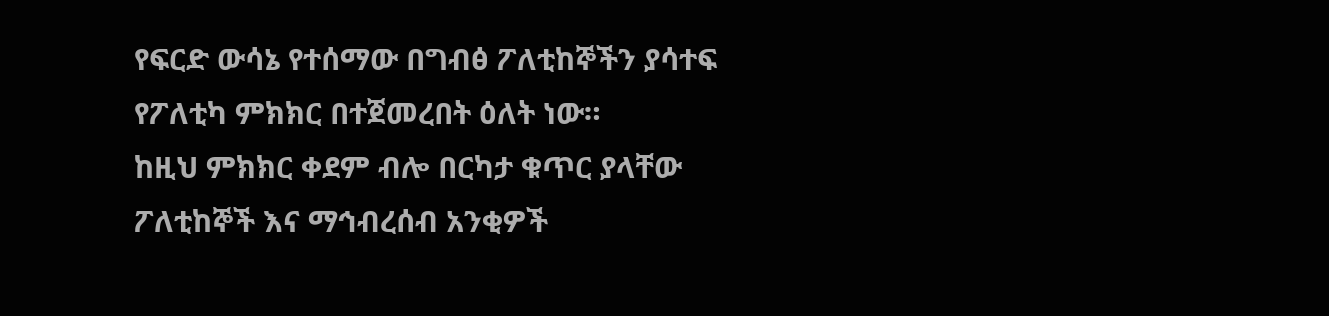የፍርድ ውሳኔ የተሰማው በግብፅ ፖለቲከኞችን ያሳተፍ የፖለቲካ ምክክር በተጀመረበት ዕለት ነው።
ከዚህ ምክክር ቀደም ብሎ በርካታ ቁጥር ያላቸው ፖለቲከኞች እና ማኅብረሰብ አንቂዎች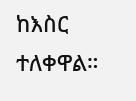ከእስር ተለቀዋል።